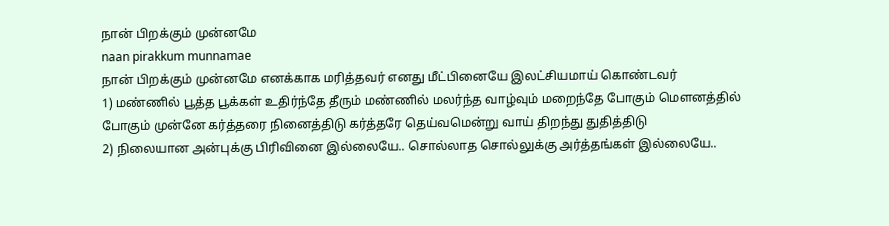நான் பிறக்கும் முன்னமே
naan pirakkum munnamae
நான் பிறக்கும் முன்னமே எனக்காக மரித்தவர் எனது மீட்பினையே இலட்சியமாய் கொண்டவர்
1) மண்ணில் பூத்த பூக்கள் உதிர்ந்தே தீரும் மண்ணில் மலர்ந்த வாழ்வும் மறைந்தே போகும் மௌனத்தில் போகும் முன்னே கர்த்தரை நினைத்திடு கர்த்தரே தெய்வமென்று வாய் திறந்து துதித்திடு
2) நிலையான அன்புக்கு பிரிவினை இல்லையே.. சொல்லாத சொல்லுக்கு அர்த்தங்கள் இல்லையே..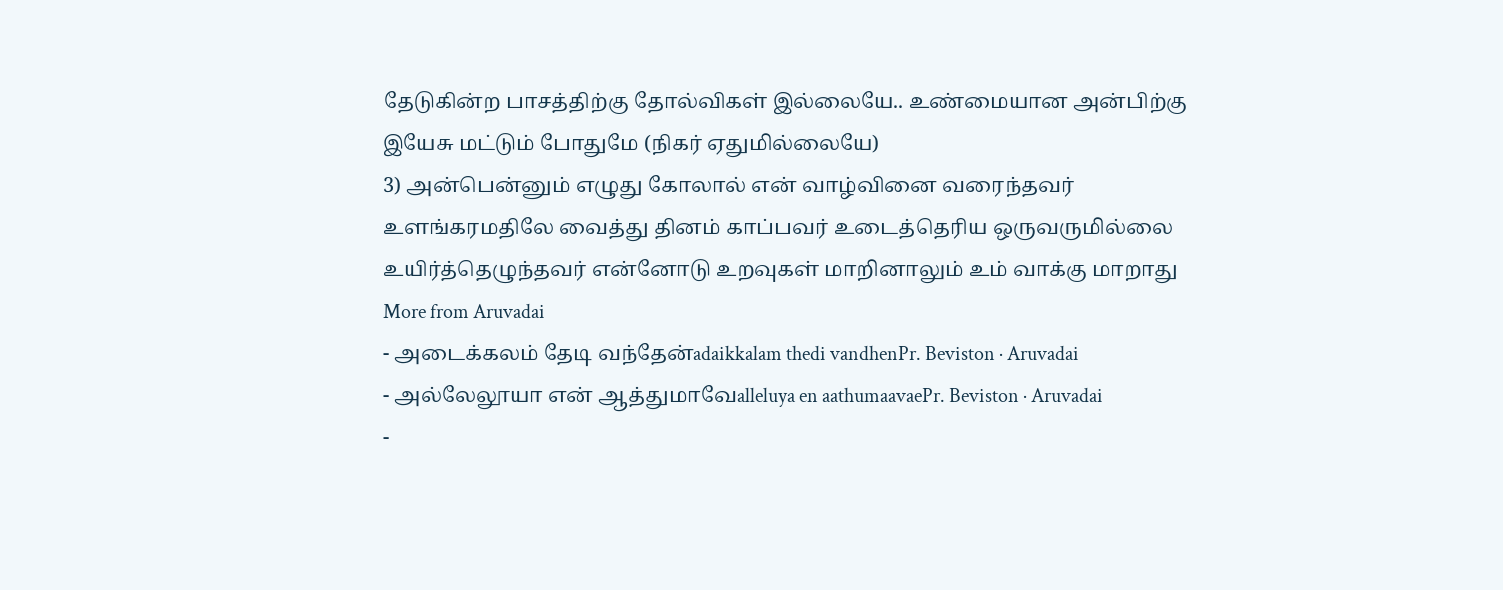தேடுகின்ற பாசத்திற்கு தோல்விகள் இல்லையே.. உண்மையான அன்பிற்கு இயேசு மட்டும் போதுமே (நிகர் ஏதுமில்லையே)
3) அன்பென்னும் எழுது கோலால் என் வாழ்வினை வரைந்தவர் உளங்கரமதிலே வைத்து தினம் காப்பவர் உடைத்தெரிய ஒருவருமில்லை உயிர்த்தெழுந்தவர் என்னோடு உறவுகள் மாறினாலும் உம் வாக்கு மாறாது
More from Aruvadai
- அடைக்கலம் தேடி வந்தேன்adaikkalam thedi vandhenPr. Beviston · Aruvadai
- அல்லேலூயா என் ஆத்துமாவேalleluya en aathumaavaePr. Beviston · Aruvadai
-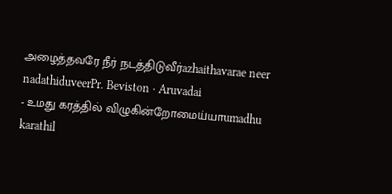அழைத்தவரே நீர் நடத்திடுவீர்azhaithavarae neer nadathiduveerPr. Beviston · Aruvadai
- உமது கரத்தில் விழுகின்றோமைய்யாumadhu karathil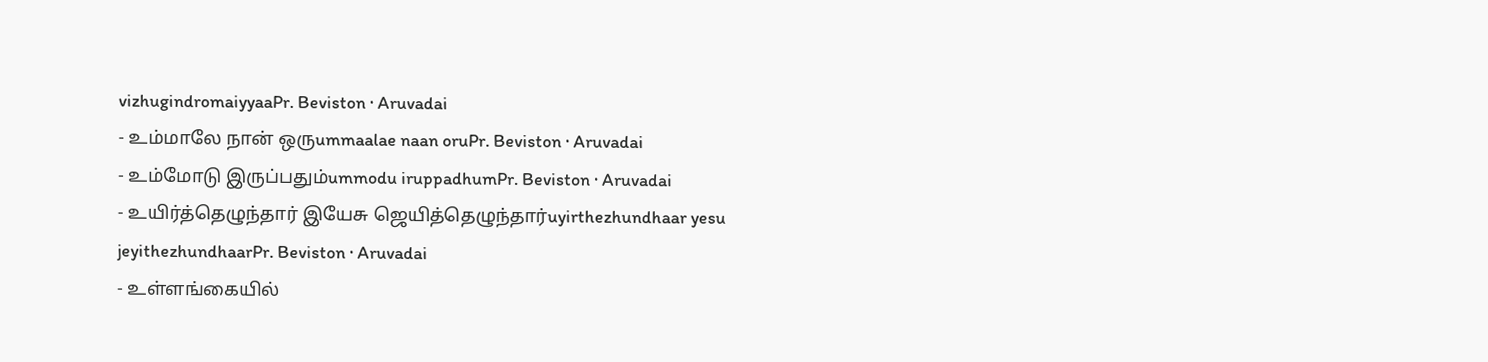vizhugindromaiyyaaPr. Beviston · Aruvadai
- உம்மாலே நான் ஒருummaalae naan oruPr. Beviston · Aruvadai
- உம்மோடு இருப்பதும்ummodu iruppadhumPr. Beviston · Aruvadai
- உயிர்த்தெழுந்தார் இயேசு ஜெயித்தெழுந்தார்uyirthezhundhaar yesu jeyithezhundhaarPr. Beviston · Aruvadai
- உள்ளங்கையில்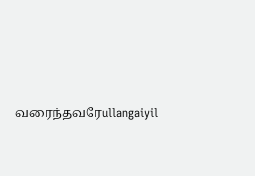வரைந்தவரேullangaiyil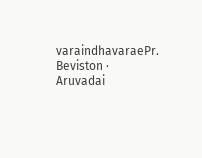varaindhavaraePr. Beviston · Aruvadai